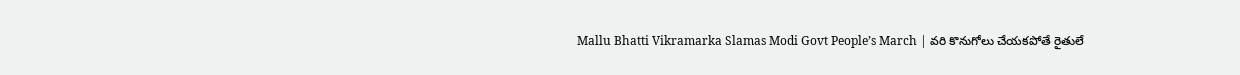Mallu Bhatti Vikramarka Slamas Modi Govt People’s March | వరి కొనుగోలు చేయకపోతే రైతులే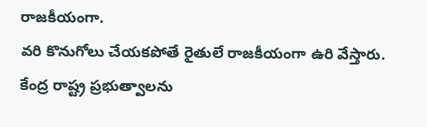రాజకీయంగా.
వరి కొనుగోలు చేయకపోతే రైతులే రాజకీయంగా ఉరి వేస్తారు.
కేంద్ర రాష్ట్ర ప్రభుత్వాలను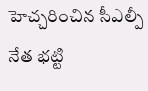హెచ్చరించిన సీఎల్పీ నేత భట్టి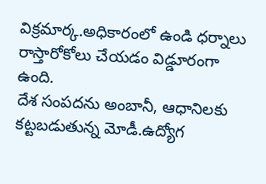విక్రమార్క.అధికారంలో ఉండి ధర్నాలు రాస్తారోకోలు చేయడం విడ్డూరంగా ఉంది.
దేశ సంపదను అంబానీ, ఆధానిలకు కట్టబడుతున్న మోడీ.ఉద్యోగ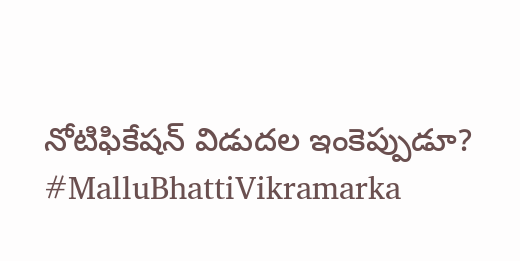నోటిఫికేషన్ విడుదల ఇంకెప్పుడూ?
#MalluBhattiVikramarka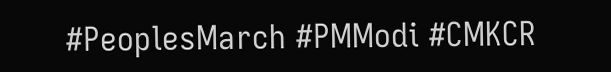#PeoplesMarch #PMModi #CMKCR